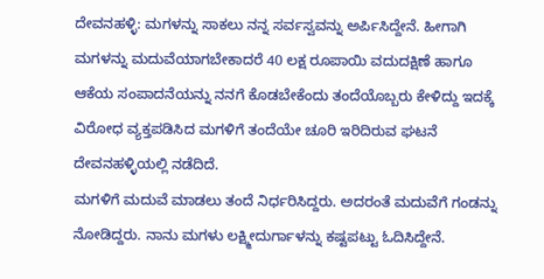ದೇವನಹಳ್ಳಿ: ಮಗಳನ್ನು ಸಾಕಲು ನನ್ನ ಸರ್ವಸ್ವವನ್ನು ಅರ್ಪಿಸಿದ್ದೇನೆ. ಹೀಗಾಗಿ ಮಗಳನ್ನು ಮದುವೆಯಾಗಬೇಕಾದರೆ 40 ಲಕ್ಷ ರೂಪಾಯಿ ವದುದಕ್ಷಿಣೆ ಹಾಗೂ ಆಕೆಯ ಸಂಪಾದನೆಯನ್ನು ನನಗೆ ಕೊಡಬೇಕೆಂದು ತಂದೆಯೊಬ್ಬರು ಕೇಳಿದ್ದು ಇದಕ್ಕೆ ವಿರೋಧ ವ್ಯಕ್ತಪಡಿಸಿದ ಮಗಳಿಗೆ ತಂದೆಯೇ ಚೂರಿ ಇರಿದಿರುವ ಘಟನೆ ದೇವನಹಳ್ಳಿಯಲ್ಲಿ ನಡೆದಿದೆ.
ಮಗಳಿಗೆ ಮದುವೆ ಮಾಡಲು ತಂದೆ ನಿರ್ಧರಿಸಿದ್ದರು. ಅದರಂತೆ ಮದುವೆಗೆ ಗಂಡನ್ನು ನೋಡಿದ್ದರು. ನಾನು ಮಗಳು ಲಕ್ಷ್ಮೀದುರ್ಗಾಳನ್ನು ಕಷ್ಟಪಟ್ಟು ಓದಿಸಿದ್ದೇನೆ.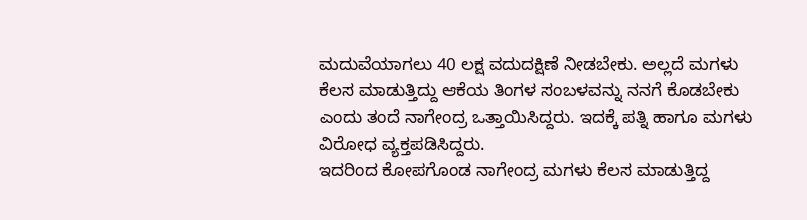ಮದುವೆಯಾಗಲು 40 ಲಕ್ಷ ವದುದಕ್ಷಿಣೆ ನೀಡಬೇಕು. ಅಲ್ಲದೆ ಮಗಳು ಕೆಲಸ ಮಾಡುತ್ತಿದ್ದು ಆಕೆಯ ತಿಂಗಳ ಸಂಬಳವನ್ನು ನನಗೆ ಕೊಡಬೇಕು ಎಂದು ತಂದೆ ನಾಗೇಂದ್ರ ಒತ್ತಾಯಿಸಿದ್ದರು. ಇದಕ್ಕೆ ಪತ್ನಿ ಹಾಗೂ ಮಗಳು ವಿರೋಧ ವ್ಯಕ್ತಪಡಿಸಿದ್ದರು.
ಇದರಿಂದ ಕೋಪಗೊಂಡ ನಾಗೇಂದ್ರ ಮಗಳು ಕೆಲಸ ಮಾಡುತ್ತಿದ್ದ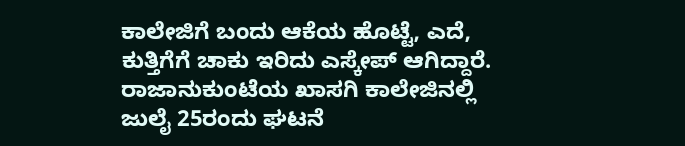ಕಾಲೇಜಿಗೆ ಬಂದು ಆಕೆಯ ಹೊಟ್ಟೆ, ಎದೆ, ಕುತ್ತಿಗೆಗೆ ಚಾಕು ಇರಿದು ಎಸ್ಕೇಪ್ ಆಗಿದ್ದಾರೆ. ರಾಜಾನುಕುಂಟೆಯ ಖಾಸಗಿ ಕಾಲೇಜಿನಲ್ಲಿ ಜುಲೈ 25ರಂದು ಘಟನೆ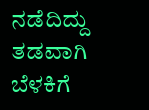ನಡೆದಿದ್ದು ತಡವಾಗಿ ಬೆಳಕಿಗೆ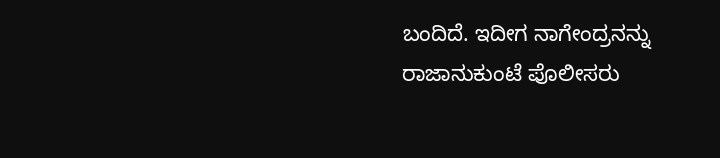ಬಂದಿದೆ. ಇದೀಗ ನಾಗೇಂದ್ರನನ್ನು ರಾಜಾನುಕುಂಟೆ ಪೊಲೀಸರು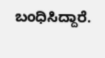ಬಂಧಿಸಿದ್ದಾರೆ.